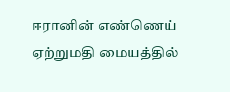ஈரானின் எண்ணெய் ஏற்றுமதி மையத்தில்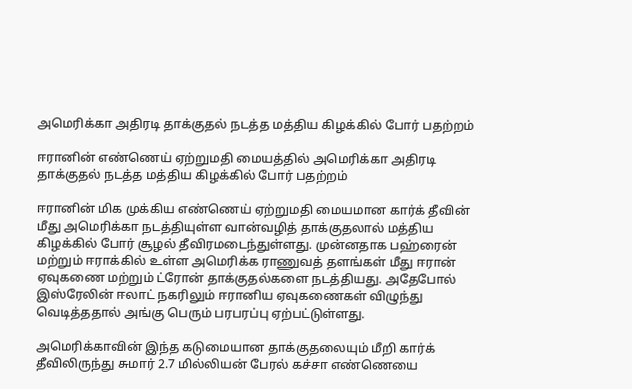அமெரிக்கா அதிரடி தாக்குதல் நடத்த மத்திய கிழக்கில் போர் பதற்றம்

ஈரானின் எண்ணெய் ஏற்றுமதி மையத்தில் அமெரிக்கா அதிரடி தாக்குதல் நடத்த மத்திய கிழக்கில் போர் பதற்றம்

ஈரானின் மிக முக்கிய எண்ணெய் ஏற்றுமதி மையமான கார்க் தீவின் மீது அமெரிக்கா நடத்தியுள்ள வான்வழித் தாக்குதலால் மத்திய கிழக்கில் போர் சூழல் தீவிரமடைந்துள்ளது. முன்னதாக பஹ்ரைன் மற்றும் ஈராக்கில் உள்ள அமெரிக்க ராணுவத் தளங்கள் மீது ஈரான் ஏவுகணை மற்றும் ட்ரோன் தாக்குதல்களை நடத்தியது. அதேபோல் இஸ்ரேலின் ஈலாட் நகரிலும் ஈரானிய ஏவுகணைகள் விழுந்து வெடித்ததால் அங்கு பெரும் பரபரப்பு ஏற்பட்டுள்ளது.

அமெரிக்காவின் இந்த கடுமையான தாக்குதலையும் மீறி கார்க் தீவிலிருந்து சுமார் 2.7 மில்லியன் பேரல் கச்சா எண்ணெயை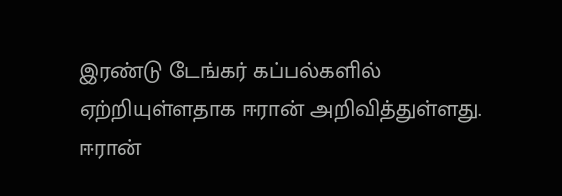இரண்டு டேங்கர் கப்பல்களில் ஏற்றியுள்ளதாக ஈரான் அறிவித்துள்ளது. ஈரான்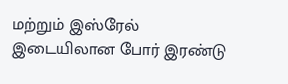மற்றும் இஸ்ரேல் இடையிலான போர் இரண்டு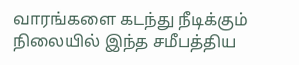வாரங்களை கடந்து நீடிக்கும் நிலையில் இந்த சமீபத்திய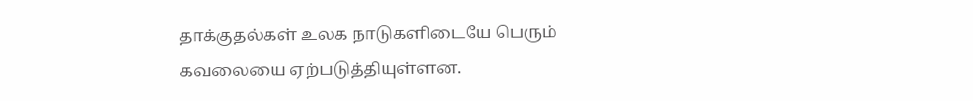தாக்குதல்கள் உலக நாடுகளிடையே பெரும் கவலையை ஏற்படுத்தியுள்ளன.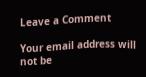Leave a Comment

Your email address will not be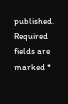published. Required fields are marked *